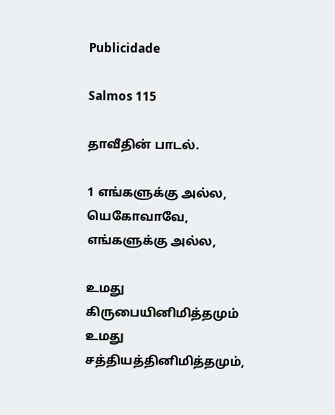Publicidade

Salmos 115

தாவீதின் பாடல்.

1 எங்களுக்கு அல்ல, யெகோவாவே, எங்களுக்கு அல்ல,

உமது கிருபையினிமித்தமும் உமது சத்தியத்தினிமித்தமும்,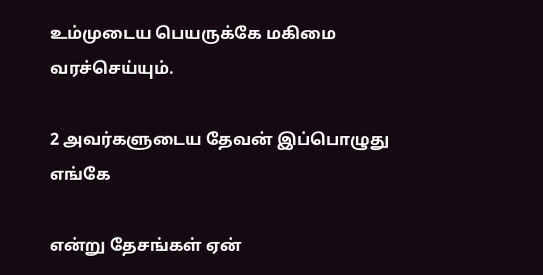உம்முடைய பெயருக்கே மகிமை வரச்செய்யும்.

2 அவர்களுடைய தேவன் இப்பொழுது எங்கே

என்று தேசங்கள் ஏன்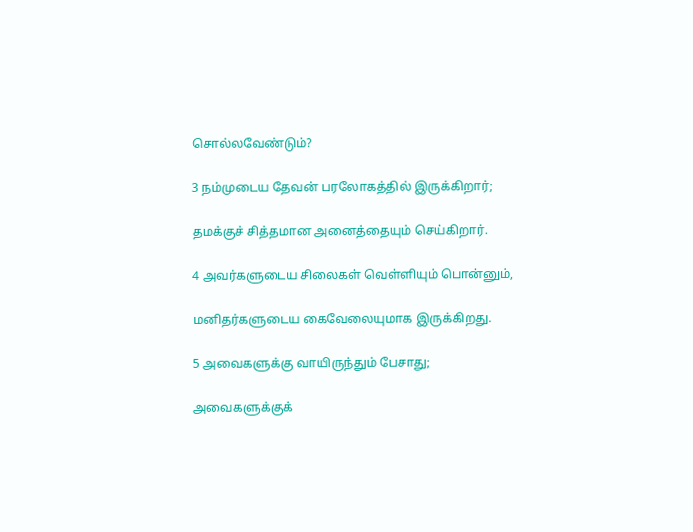சொல்லவேண்டும்?

3 நம்முடைய தேவன் பரலோகத்தில் இருக்கிறார்;

தமக்குச் சித்தமான அனைத்தையும் செய்கிறார்.

4 அவர்களுடைய சிலைகள் வெள்ளியும் பொன்னும்,

மனிதர்களுடைய கைவேலையுமாக இருக்கிறது.

5 அவைகளுக்கு வாயிருந்தும் பேசாது;

அவைகளுக்குக்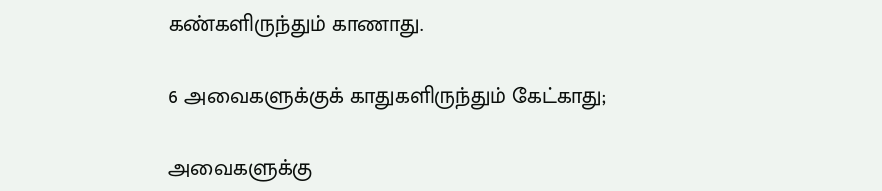கண்களிருந்தும் காணாது.

6 அவைகளுக்குக் காதுகளிருந்தும் கேட்காது;

அவைகளுக்கு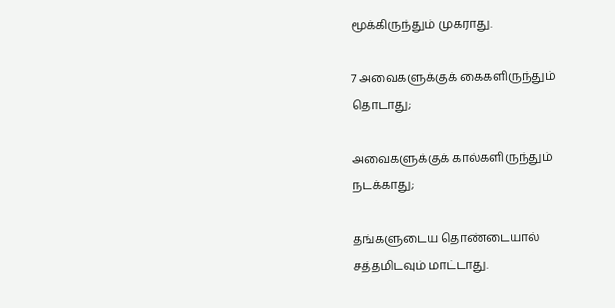மூக்கிருந்தும் முகராது.

7 அவைகளுக்குக் கைகளிருந்தும் தொடாது;

அவைகளுக்குக் கால்களிருந்தும் நடக்காது;

தங்களுடைய தொண்டையால் சத்தமிடவும் மாட்டாது.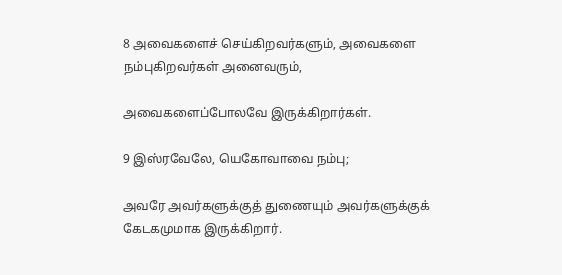8 அவைகளைச் செய்கிறவர்களும், அவைகளை நம்புகிறவர்கள் அனைவரும்,

அவைகளைப்போலவே இருக்கிறார்கள்.

9 இஸ்ரவேலே, யெகோவாவை நம்பு;

அவரே அவர்களுக்குத் துணையும் அவர்களுக்குக் கேடகமுமாக இருக்கிறார்.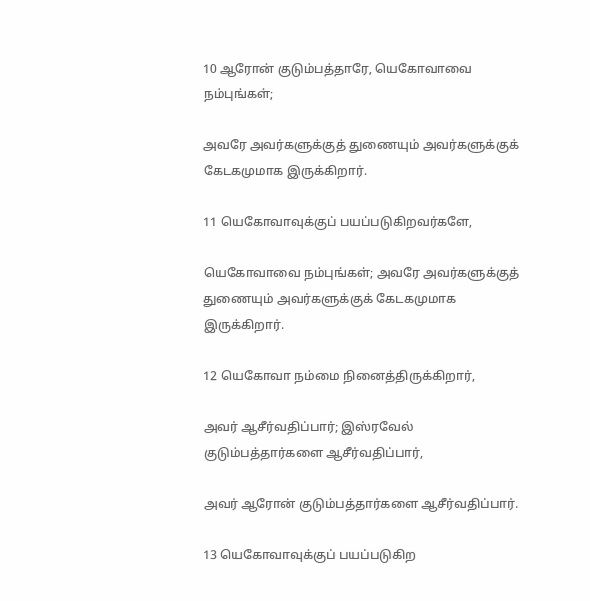10 ஆரோன் குடும்பத்தாரே, யெகோவாவை நம்புங்கள்;

அவரே அவர்களுக்குத் துணையும் அவர்களுக்குக் கேடகமுமாக இருக்கிறார்.

11 யெகோவாவுக்குப் பயப்படுகிறவர்களே,

யெகோவாவை நம்புங்கள்; அவரே அவர்களுக்குத் துணையும் அவர்களுக்குக் கேடகமுமாக இருக்கிறார்.

12 யெகோவா நம்மை நினைத்திருக்கிறார்,

அவர் ஆசீர்வதிப்பார்; இஸ்ரவேல் குடும்பத்தார்களை ஆசீர்வதிப்பார்,

அவர் ஆரோன் குடும்பத்தார்களை ஆசீர்வதிப்பார்.

13 யெகோவாவுக்குப் பயப்படுகிற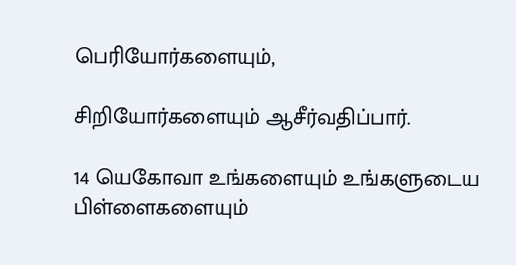பெரியோர்களையும்,

சிறியோர்களையும் ஆசீர்வதிப்பார்.

14 யெகோவா உங்களையும் உங்களுடைய பிள்ளைகளையும்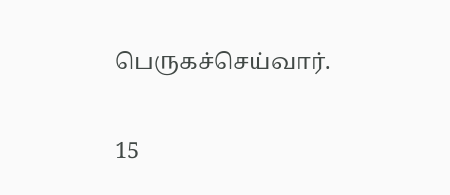பெருகச்செய்வார்.

15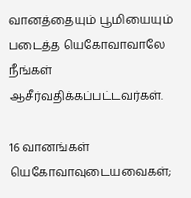வானத்தையும் பூமியையும் படைத்த யெகோவாவாலே நீங்கள் ஆசீர்வதிக்கப்பட்டவர்கள்.

16 வானங்கள் யெகோவாவுடையவைகள்;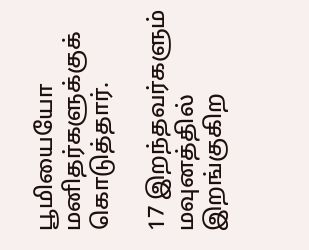பூமியையோ மனிதர்களுக்குக் கொடுத்தார்.

17 இறந்தவர்களும் மவுனத்தில் இறங்குகிற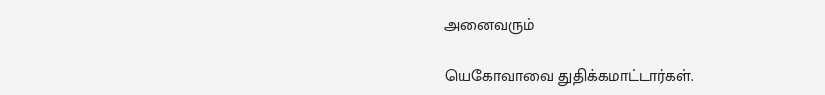அனைவரும்

யெகோவாவை துதிக்கமாட்டார்கள்.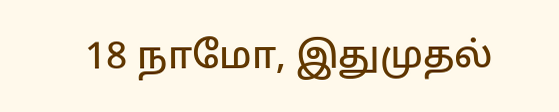18 நாமோ, இதுமுதல்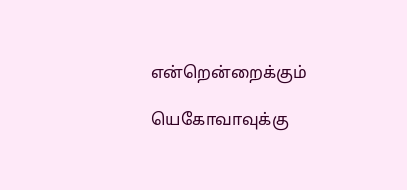என்றென்றைக்கும்

யெகோவாவுக்கு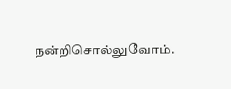நன்றிசொல்லுவோம்.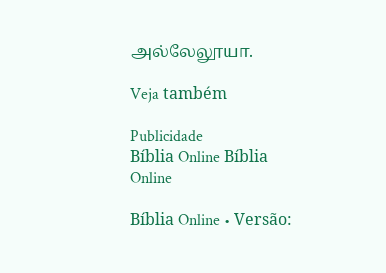அல்லேலூயா.

Veja também

Publicidade
Bíblia Online Bíblia Online

Bíblia Online • Versão: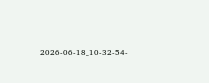2026-06-18_10-32-54-